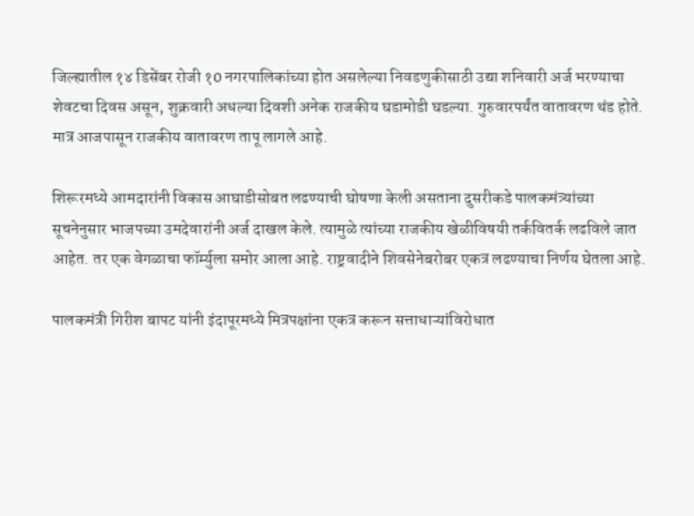जिल्ह्यातील १४ डिसेंबर रोजी १0 नगरपालिकांच्या होत असलेल्या निवडणुकीसाठी उद्या शनिवारी अर्ज भरण्याचा शेवटचा दिवस असून, शुक्रवारी अधल्या दिवशी अनेक राजकीय घडामोडी घडल्या. गुरुवारपर्यंत वातावरण थंड होते. मात्र आजपासून राजकीय वातावरण तापू लागले आहे.

शिरूरमध्ये आमदारांनी विकास आघाडीसोबत लढण्याची घोषणा केली असताना दुसरीकडे पालकमंत्र्यांच्या सूचनेनुसार भाजपच्या उमदेवारांनी अर्ज दाखल केले. त्यामुळे त्यांच्या राजकीय खेळीविषयी तर्कवितर्क लढविले जात आहेत. तर एक वेगळाचा फॉर्म्युला समोर आला आहे. राष्ट्रवादीने शिवसेनेबरोबर एकत्र लढण्याचा निर्णय घेतला आहे.

पालकमंत्री गिरीश बापट यांनी इंदापूरमध्ये मित्रपक्षांना एकत्र करून सत्ताधाऱ्यांविरोधात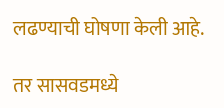लढण्याची घोषणा केली आहे.

तर सासवडमध्ये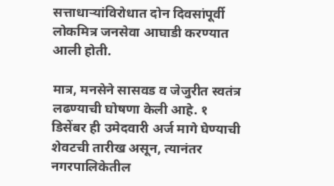सत्ताधाऱ्यांविरोधात दोन दिवसांपूर्वी लोकमित्र जनसेवा आघाडी करण्यात आली होती.

मात्र, मनसेने सासवड व जेजुरीत स्वतंत्र लढण्याची घोषणा केली आहे. १ डिसेंबर ही उमेदवारी अर्ज मागे घेण्याची शेवटची तारीख असून, त्यानंतर नगरपालिकेतील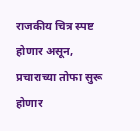राजकीय चित्र स्पष्ट होणार असून, प्रचाराच्या तोफा सुरू होणार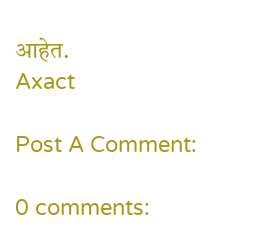आहेत.
Axact

Post A Comment:

0 comments: